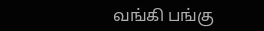வங்கி பங்கு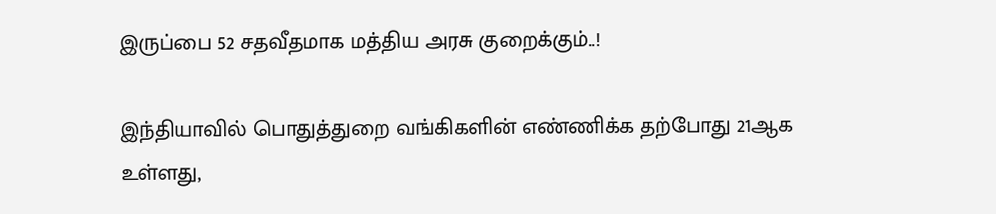இருப்பை 52 சதவீதமாக மத்திய அரசு குறைக்கும்..!

இந்தியாவில் பொதுத்துறை வங்கிகளின் எண்ணிக்க தற்போது 21ஆக உள்ளது,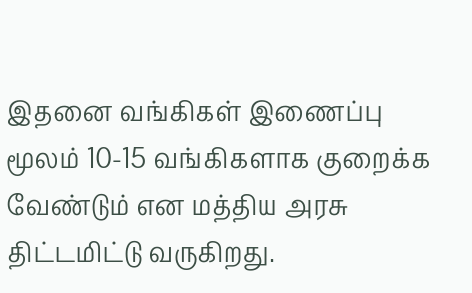இதனை வங்கிகள் இணைப்பு மூலம் 10-15 வங்கிகளாக குறைக்க வேண்டும் என மத்திய அரசு திட்டமிட்டு வருகிறது.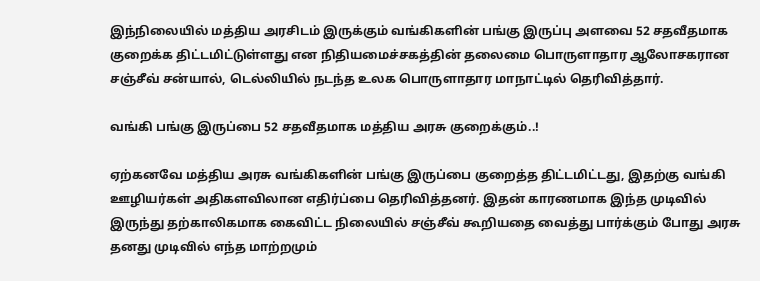இந்நிலையில் மத்திய அரசிடம் இருக்கும் வங்கிகளின் பங்கு இருப்பு அளவை 52 சதவீதமாக குறைக்க திட்டமிட்டுள்ளது என நிதியமைச்சகத்தின் தலைமை பொருளாதார ஆலோசகரான சஞ்சீவ் சன்யால், டெல்லியில் நடந்த உலக பொருளாதார மாநாட்டில் தெரிவித்தார்.

வங்கி பங்கு இருப்பை 52 சதவீதமாக மத்திய அரசு குறைக்கும்..!

ஏற்கனவே மத்திய அரசு வங்கிகளின் பங்கு இருப்பை குறைத்த திட்டமிட்டது, இதற்கு வங்கி ஊழியர்கள் அதிகளவிலான எதிர்ப்பை தெரிவித்தனர். இதன் காரணமாக இந்த முடிவில் இருந்து தற்காலிகமாக கைவிட்ட நிலையில் சஞ்சீவ் கூறியதை வைத்து பார்க்கும் போது அரசு தனது முடிவில் எந்த மாற்றமும்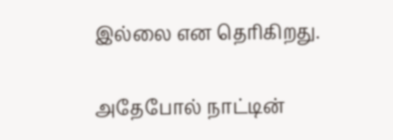இல்லை என தெரிகிறது.

அதேபோல் நாட்டின்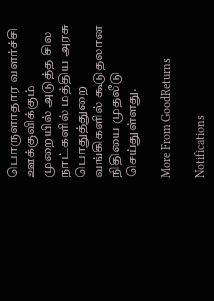பொருளாதார வளர்ச்சி ஊக்குவிக்கும் முறையில் அடுத்த சில நாட்களில் மத்திய அரசு பொதுத்துறை வங்கிகளில் கூடுதலான நிதியை முதலீடு செய்துள்ளது.

More From GoodReturns

Notifications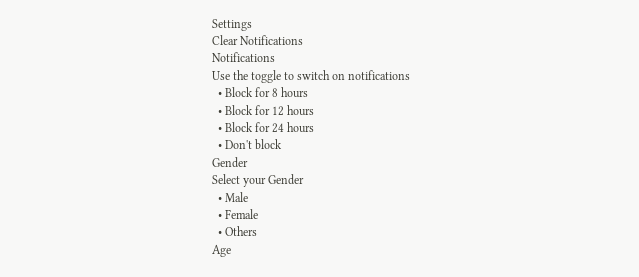Settings
Clear Notifications
Notifications
Use the toggle to switch on notifications
  • Block for 8 hours
  • Block for 12 hours
  • Block for 24 hours
  • Don't block
Gender
Select your Gender
  • Male
  • Female
  • Others
Age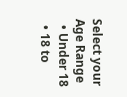Select your Age Range
  • Under 18
  • 18 to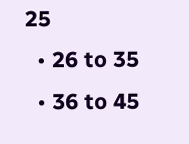25
  • 26 to 35
  • 36 to 45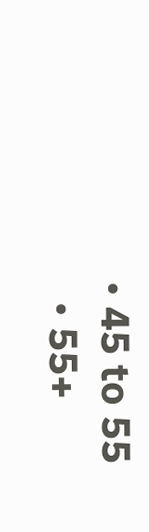• 45 to 55
  • 55+